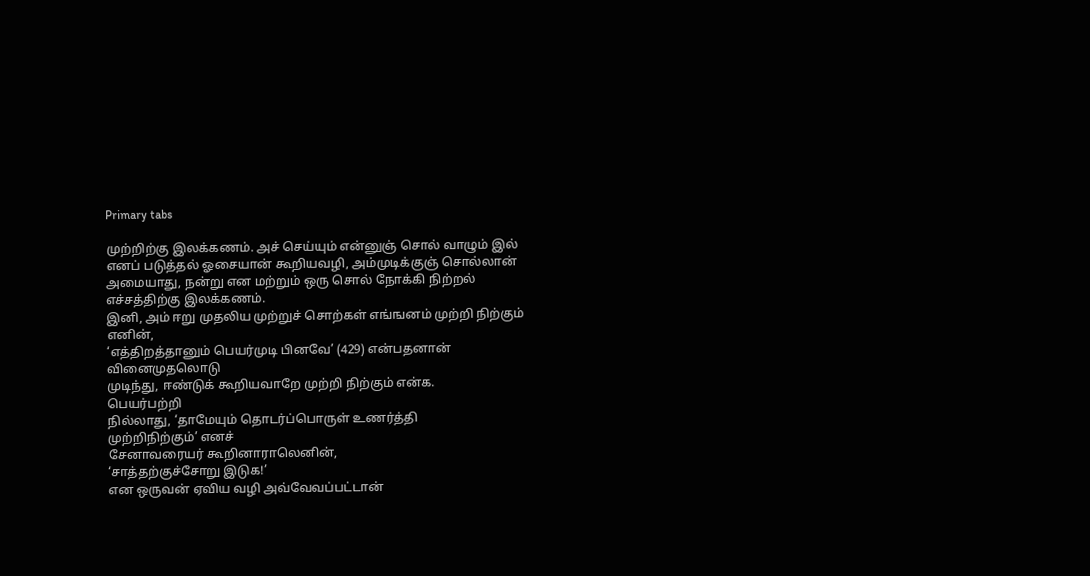Primary tabs

முற்றிற்கு இலக்கணம். அச் செய்யும் என்னுஞ் சொல் வாழும் இல்
எனப் படுத்தல் ஓசையான் கூறியவழி, அம்முடிக்குஞ் சொல்லான்
அமையாது, நன்று என மற்றும் ஒரு சொல் நோக்கி நிற்றல்
எச்சத்திற்கு இலக்கணம்.
இனி, அம் ஈறு முதலிய முற்றுச் சொற்கள் எங்ஙனம் முற்றி நிற்கும்
எனின்,
‘எத்திறத்தானும் பெயர்முடி பினவே’ (429) என்பதனான்
வினைமுதலொடு
முடிந்து, ஈண்டுக் கூறியவாறே முற்றி நிற்கும் என்க.
பெயர்பற்றி
நில்லாது, ‘தாமேயும் தொடர்ப்பொருள் உணர்த்தி
முற்றிநிற்கும்’ எனச்
சேனாவரையர் கூறினாராலெனின்,
‘சாத்தற்குச்சோறு இடுக!’
என ஒருவன் ஏவிய வழி அவ்வேவப்பட்டான்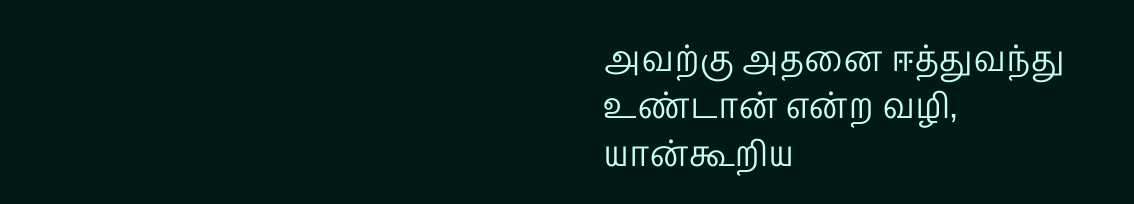அவற்கு அதனை ஈத்துவந்து உண்டான் என்ற வழி, யான்கூறிய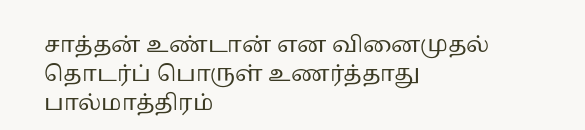சாத்தன் உண்டான் என வினைமுதல் தொடர்ப் பொருள் உணர்த்தாது
பால்மாத்திரம்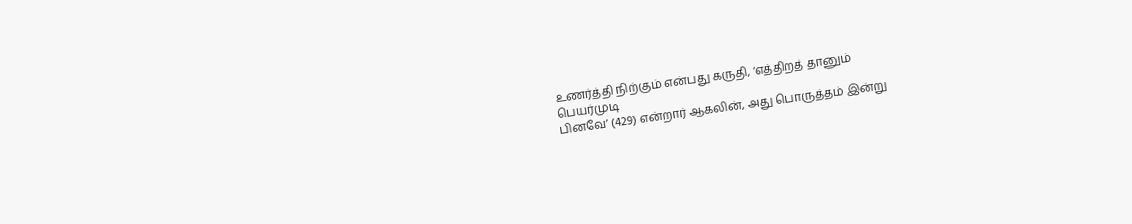உணர்த்தி நிற்கும் என்பது கருதி, ‘எத்திறத் தானும்
பெயர்முடி
பினவே’ (429) என்றார் ஆகலின், அது பொருத்தம் இன்று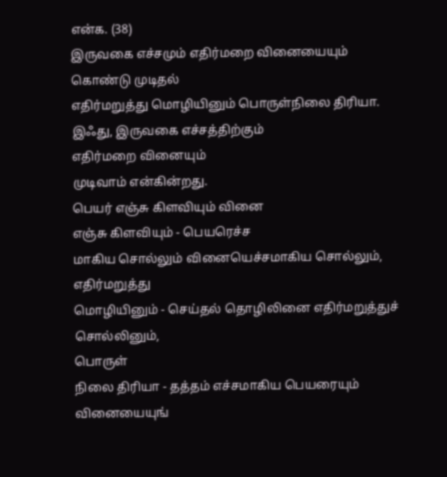என்க. (38)
இருவகை எச்சமும் எதிர்மறை வினையையும்
கொண்டு முடிதல்
எதிர்மறுத்து மொழியினும் பொருள்நிலை திரியா.
இஃது, இருவகை எச்சத்திற்கும்
எதிர்மறை வினையும்
முடிவாம் என்கின்றது.
பெயர் எஞ்சு கிளவியும் வினை
எஞ்சு கிளவியும் - பெயரெச்ச
மாகிய சொல்லும் வினையெச்சமாகிய சொல்லும், எதிர்மறுத்து
மொழியினும் - செய்தல் தொழிலினை எதிர்மறுத்துச் சொல்லினும்,
பொருள்
நிலை திரியா - தத்தம் எச்சமாகிய பெயரையும் வினையையுங்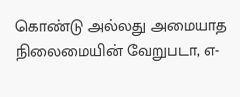கொண்டு அல்லது அமையாத நிலைமையின் வேறுபடா, எ-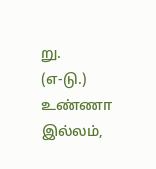று.
(எ-டு.) உண்ணா இல்லம்,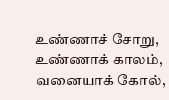உண்ணாச் சோறு, உண்ணாக் காலம், வனையாக் கோல்,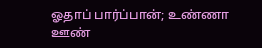ஓதாப் பார்ப்பான்; உண்ணா ஊண்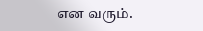என வரும்.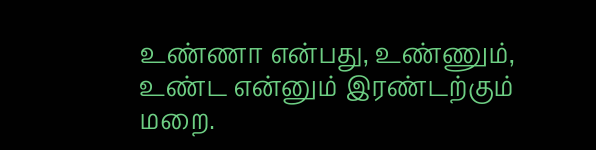உண்ணா என்பது, உண்ணும், உண்ட என்னும் இரண்டற்கும்
மறை.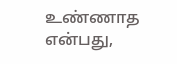உண்ணாத என்பது,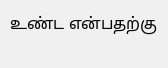உண்ட என்பதற்கு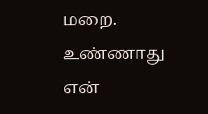மறை. உண்ணாது என்